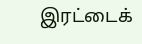இரட்டைக்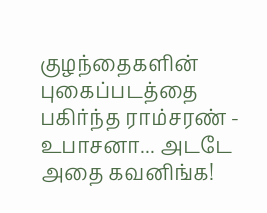குழந்தைகளின் புகைப்படத்தை பகிர்ந்த ராம்சரண் - உபாசனா... அடடே அதை கவனிங்க!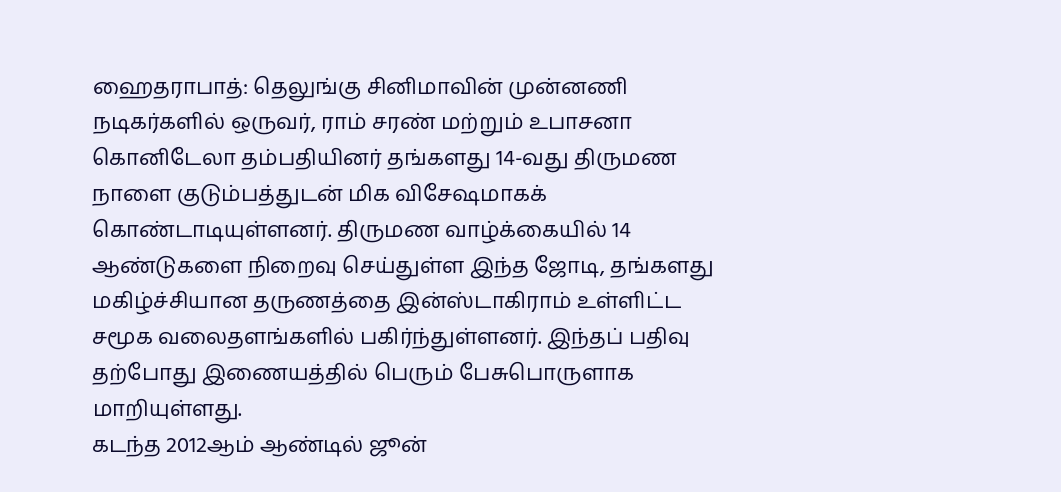ஹைதராபாத்: தெலுங்கு சினிமாவின் முன்னணி நடிகர்களில் ஒருவர், ராம் சரண் மற்றும் உபாசனா கொனிடேலா தம்பதியினர் தங்களது 14-வது திருமண நாளை குடும்பத்துடன் மிக விசேஷமாகக் கொண்டாடியுள்ளனர். திருமண வாழ்க்கையில் 14 ஆண்டுகளை நிறைவு செய்துள்ள இந்த ஜோடி, தங்களது மகிழ்ச்சியான தருணத்தை இன்ஸ்டாகிராம் உள்ளிட்ட சமூக வலைதளங்களில் பகிர்ந்துள்ளனர். இந்தப் பதிவு தற்போது இணையத்தில் பெரும் பேசுபொருளாக மாறியுள்ளது.
கடந்த 2012ஆம் ஆண்டில் ஜூன்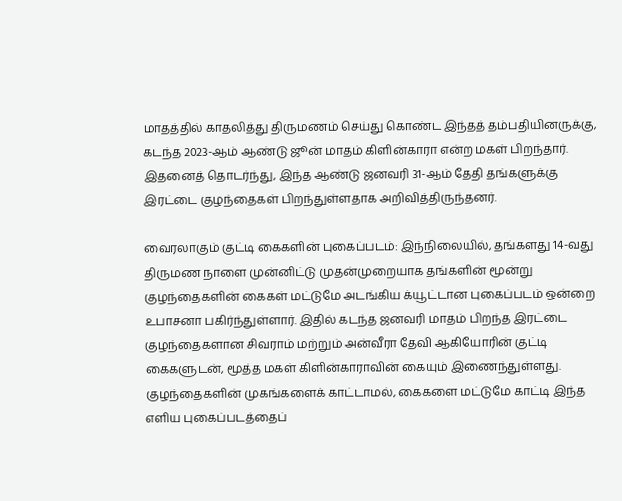மாதத்தில் காதலித்து திருமணம் செய்து கொண்ட இந்தத் தம்பதியினருக்கு, கடந்த 2023-ஆம் ஆண்டு ஜூன் மாதம் கிளின்காரா என்ற மகள் பிறந்தார். இதனைத் தொடர்ந்து, இந்த ஆண்டு ஜனவரி 31-ஆம் தேதி தங்களுக்கு இரட்டை குழந்தைகள் பிறந்துள்ளதாக அறிவித்திருந்தனர்.

வைரலாகும் குட்டி கைகளின் புகைப்படம்: இந்நிலையில், தங்களது 14-வது திருமண நாளை முன்னிட்டு முதன்முறையாக தங்களின் மூன்று குழந்தைகளின் கைகள் மட்டுமே அடங்கிய க்யூட்டான புகைப்படம் ஒன்றை உபாசனா பகிர்ந்துள்ளார். இதில் கடந்த ஜனவரி மாதம் பிறந்த இரட்டை குழந்தைகளான சிவராம் மற்றும் அன்வீரா தேவி ஆகியோரின் குட்டி கைகளுடன், மூத்த மகள் கிளின்காராவின் கையும் இணைந்துள்ளது.
குழந்தைகளின் முகங்களைக் காட்டாமல், கைகளை மட்டுமே காட்டி இந்த எளிய புகைப்படத்தைப்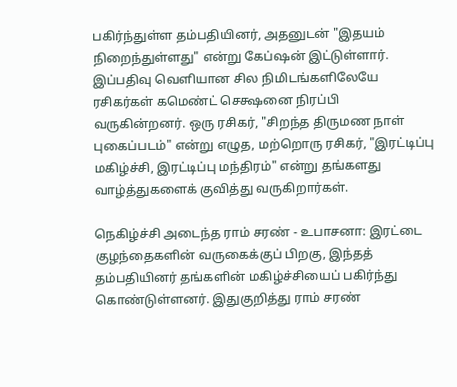பகிர்ந்துள்ள தம்பதியினர், அதனுடன் "இதயம் நிறைந்துள்ளது" என்று கேப்ஷன் இட்டுள்ளார். இப்பதிவு வெளியான சில நிமிடங்களிலேயே ரசிகர்கள் கமெண்ட் செக்ஷனை நிரப்பி வருகின்றனர். ஒரு ரசிகர், "சிறந்த திருமண நாள் புகைப்படம்" என்று எழுத, மற்றொரு ரசிகர், "இரட்டிப்பு மகிழ்ச்சி, இரட்டிப்பு மந்திரம்" என்று தங்களது வாழ்த்துகளைக் குவித்து வருகிறார்கள்.

நெகிழ்ச்சி அடைந்த ராம் சரண் - உபாசனா: இரட்டை குழந்தைகளின் வருகைக்குப் பிறகு, இந்தத் தம்பதியினர் தங்களின் மகிழ்ச்சியைப் பகிர்ந்து கொண்டுள்ளனர். இதுகுறித்து ராம் சரண்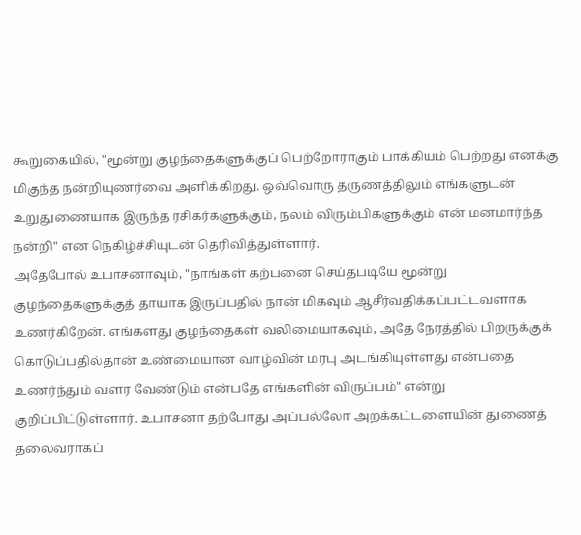கூறுகையில், "மூன்று குழந்தைகளுக்குப் பெற்றோராகும் பாக்கியம் பெற்றது எனக்கு மிகுந்த நன்றியுணர்வை அளிக்கிறது. ஒவ்வொரு தருணத்திலும் எங்களுடன் உறுதுணையாக இருந்த ரசிகர்களுக்கும், நலம் விரும்பிகளுக்கும் என் மனமார்ந்த நன்றி" என நெகிழ்ச்சியுடன் தெரிவித்துள்ளார்.
அதேபோல் உபாசனாவும், "நாங்கள் கற்பனை செய்தபடியே மூன்று குழந்தைகளுக்குத் தாயாக இருப்பதில் நான் மிகவும் ஆசீர்வதிக்கப்பட்டவளாக உணர்கிறேன். எங்களது குழந்தைகள் வலிமையாகவும், அதே நேரத்தில் பிறருக்குக் கொடுப்பதில்தான் உண்மையான வாழ்வின் மரபு அடங்கியுள்ளது என்பதை உணர்ந்தும் வளர வேண்டும் என்பதே எங்களின் விருப்பம்" என்று குறிப்பிட்டுள்ளார். உபாசனா தற்போது அப்பல்லோ அறக்கட்டளையின் துணைத் தலைவராகப்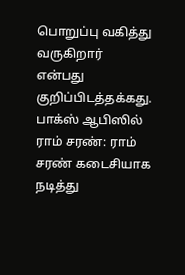பொறுப்பு வகித்து வருகிறார் என்பது குறிப்பிடத்தக்கது.
பாக்ஸ் ஆபிஸில் ராம் சரண்: ராம் சரண் கடைசியாக நடித்து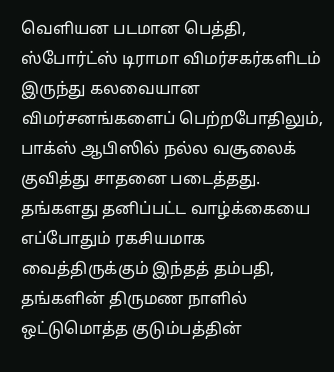வெளியன படமான பெத்தி, ஸ்போர்ட்ஸ் டிராமா விமர்சகர்களிடம் இருந்து கலவையான விமர்சனங்களைப் பெற்றபோதிலும், பாக்ஸ் ஆபிஸில் நல்ல வசூலைக் குவித்து சாதனை படைத்தது. தங்களது தனிப்பட்ட வாழ்க்கையை எப்போதும் ரகசியமாக வைத்திருக்கும் இந்தத் தம்பதி, தங்களின் திருமண நாளில் ஒட்டுமொத்த குடும்பத்தின்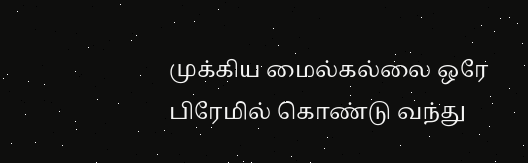முக்கிய மைல்கல்லை ஒரே பிரேமில் கொண்டு வந்து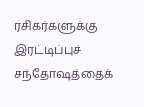ரசிகர்களுக்கு இரட்டிப்புச் சந்தோஷத்தைக்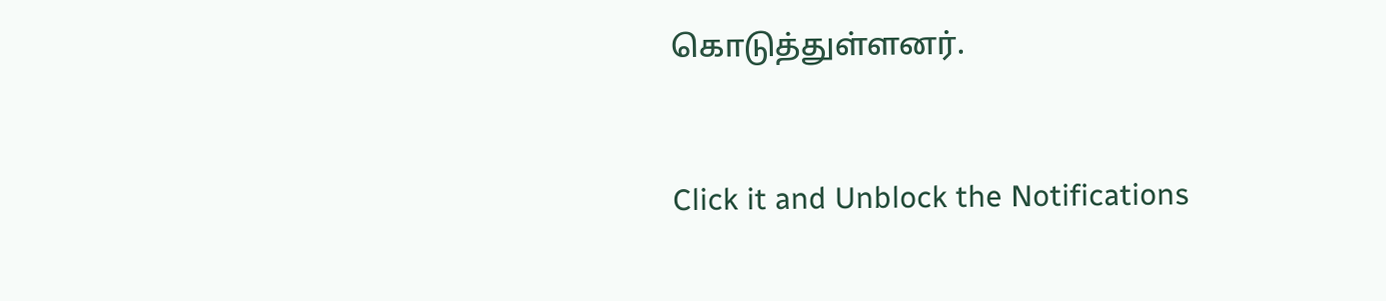கொடுத்துள்ளனர்.


Click it and Unblock the Notifications